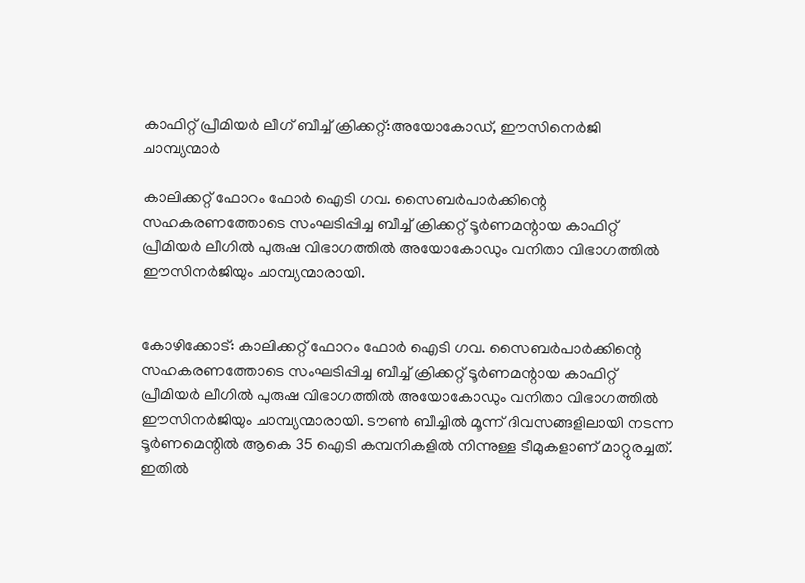കാഫിറ്റ് പ്രീമിയർ ലീഗ് ബീച്ച് ക്രിക്കറ്റ്:അയോകോഡ്, ഈസിനെർജി ചാമ്പ്യന്മാർ

കാലിക്കറ്റ് ഫോറം ഫോർ ഐടി ഗവ. സൈബർപാർക്കിന്റെ സഹകരണത്തോടെ സംഘടിപ്പിച്ച ബീച്ച് ക്രിക്കറ്റ് ടൂർണമന്റായ കാഫിറ്റ് പ്രീമിയർ ലീഗിൽ പുരുഷ വിഭാഗത്തിൽ അയോകോഡും വനിതാ വിഭാഗത്തിൽ ഈസിനർജിയും ചാമ്പ്യന്മാരായി.


കോഴിക്കോട്: കാലിക്കറ്റ് ഫോറം ഫോർ ഐടി ഗവ. സൈബർപാർക്കിന്റെ സഹകരണത്തോടെ സംഘടിപ്പിച്ച ബീച്ച് ക്രിക്കറ്റ് ടൂർണമന്റായ കാഫിറ്റ് പ്രീമിയർ ലീഗിൽ പുരുഷ വിഭാഗത്തിൽ അയോകോഡും വനിതാ വിഭാഗത്തിൽ ഈസിനർജിയും ചാമ്പ്യന്മാരായി. ടൗൺ ബീച്ചിൽ മൂന്ന് ദിവസങ്ങളിലായി നടന്ന ടൂർണമെന്റിൽ ആകെ 35 ഐടി കമ്പനികളിൽ നിന്നുള്ള ടീമുകളാണ് മാറ്റുരച്ചത്. ഇതിൽ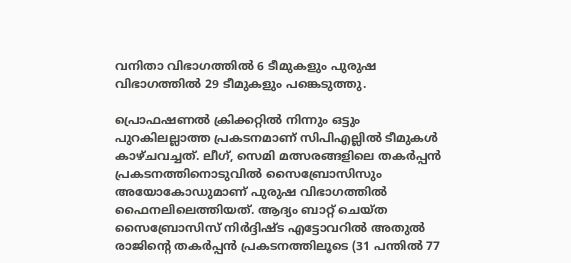വനിതാ വിഭാഗത്തിൽ 6 ടീമുകളും പുരുഷ വിഭാഗത്തിൽ 29 ടീമുകളും പങ്കെടുത്തു.

പ്രൊഫഷണൽ ക്രിക്കറ്റിൽ നിന്നും ഒട്ടും പുറകിലല്ലാത്ത പ്രകടനമാണ് സിപിഎല്ലിൽ ടീമുകൾ കാഴ്ചവച്ചത്. ലീഗ്, സെമി മത്സരങ്ങളിലെ തകർപ്പൻ പ്രകടനത്തിനൊടുവിൽ സൈബ്രോസിസും അയോകോഡുമാണ് പുരുഷ വിഭാഗത്തിൽ ഫൈനലിലെത്തിയത്. ആദ്യം ബാറ്റ് ചെയ്ത സൈബ്രോസിസ് നിർദ്ദിഷ്ട എട്ടോവറിൽ അതുൽ രാജിന്റെ തകർപ്പൻ പ്രകടനത്തിലൂടെ (31 പന്തിൽ 77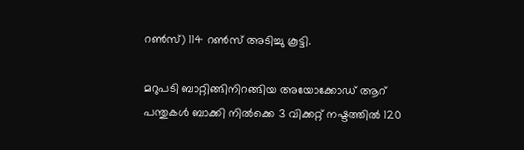റൺസ്) 114 റൺസ് അടിച്ചു കൂട്ടി.

മറുപടി ബാറ്റിങ്ങിനിറങ്ങിയ അയോക്കോഡ് ആറ് പന്തുകൾ ബാക്കി നിൽക്കെ 3 വിക്കറ്റ് നഷ്ടത്തിൽ 120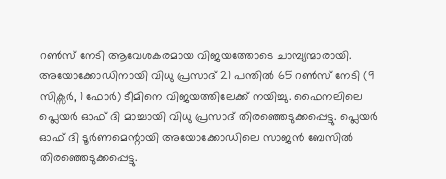റൺസ് നേടി ആവേശകരമായ വിജയത്തോടെ ചാമ്പ്യന്മാരായി. അയോക്കോഡിനായി വിധു പ്രസാദ് 21 പന്തിൽ 65 റൺസ് നേടി (9 സിക്സർ, 1 ഫോർ) ടീമിനെ വിജയത്തിലേക്ക് നയിച്ചു. ഫൈനലിലെ പ്ലെയർ ഓഫ് ദി മാച്ചായി വിധു പ്രസാദ് തിരഞ്ഞെടുക്കപ്പെട്ടു. പ്ലെയർ ഓഫ് ദി ടൂർണമെന്റായി അയോക്കോഡിലെ സാജൻ ബേസിൽ തിരഞ്ഞെടുക്കപ്പെട്ടു.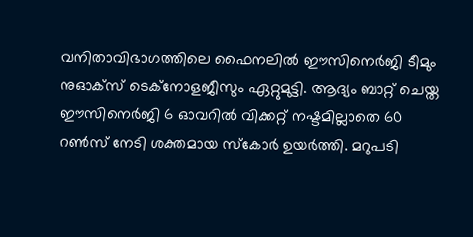വനിതാവിഭാഗത്തിലെ ഫൈനലിൽ ഈസിനെർജി ടീമും നുഓക്സ് ടെക്നോളജീസും ഏറ്റുമുട്ടി. ആദ്യം ബാറ്റ് ചെയ്ത ഈസിനെർജി 6 ഓവറിൽ വിക്കറ്റ് നഷ്ടമില്ലാതെ 60 റൺസ് നേടി ശക്തമായ സ്‌കോർ ഉയർത്തി. മറുപടി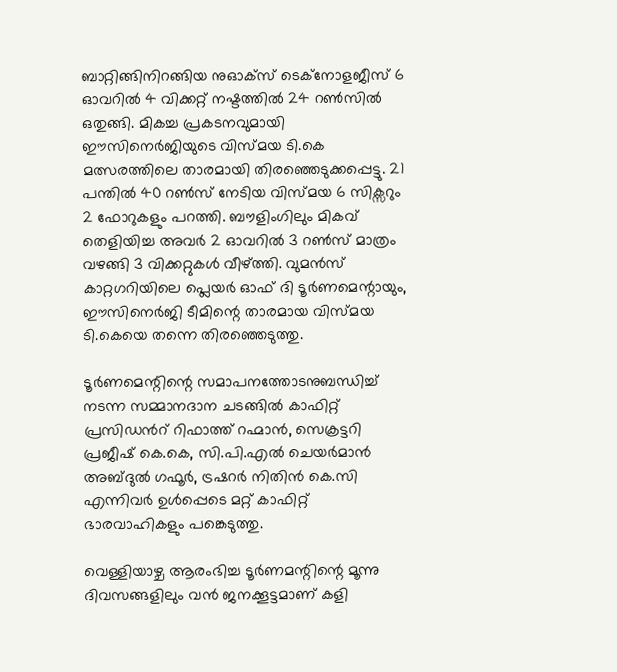ബാറ്റിങ്ങിനിറങ്ങിയ നുഓക്സ് ടെക്നോളജീസ് 6 ഓവറിൽ 4 വിക്കറ്റ് നഷ്ടത്തിൽ 24 റൺസിൽ ഒതുങ്ങി. മികച്ച പ്രകടനവുമായി ഈസിനെർജിയുടെ വിസ്മയ ടി.കെ മത്സരത്തിലെ താരമായി തിരഞ്ഞെടുക്കപ്പെട്ടു. 21 പന്തിൽ 40 റൺസ് നേടിയ വിസ്മയ 6 സിക്സറും 2 ഫോറുകളും പറത്തി. ബൗളിംഗിലും മികവ് തെളിയിച്ച അവർ 2 ഓവറിൽ 3 റൺസ് മാത്രം വഴങ്ങി 3 വിക്കറ്റുകൾ വീഴ്ത്തി. വുമൻസ് കാറ്റഗറിയിലെ പ്ലെയർ ഓഫ് ദി ടൂർണമെന്റായും, ഈസിനെർജി ടീമിന്റെ താരമായ വിസ്മയ ടി.കെയെ തന്നെ തിരഞ്ഞെടുത്തു.

ടൂർണമെന്റിന്റെ സമാപനത്തോടനുബന്ധിച്ച് നടന്ന സമ്മാനദാന ചടങ്ങിൽ കാഫിറ്റ് പ്രസിഡൻറ് റിഫാത്ത് റഹ്മാൻ, സെക്രട്ടറി പ്രജീഷ് കെ.കെ, സി.പി.എൽ ചെയർമാൻ അബ്ദുൽ ഗഫൂർ, ട്രഷറർ നിതിൻ കെ.സി എന്നിവർ ഉൾപ്പെടെ മറ്റ് കാഫിറ്റ് ഭാരവാഹികളും പങ്കെടുത്തു.

വെള്ളിയാഴ്ച ആരംഭിച്ച ടൂർണമന്റിന്റെ മൂന്നു ദിവസങ്ങളിലും വൻ ജനക്കൂട്ടമാണ് കളി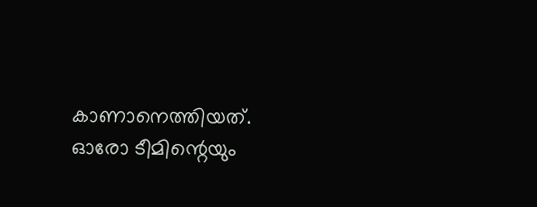കാണാനെത്തിയത്. ഓരോ ടീമിന്റെയും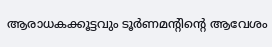ആരാധകക്കൂട്ടവും ടൂർണമന്റിന്റെ ആവേശം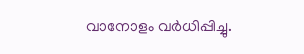വാനോളം വർധിപ്പിച്ചു.